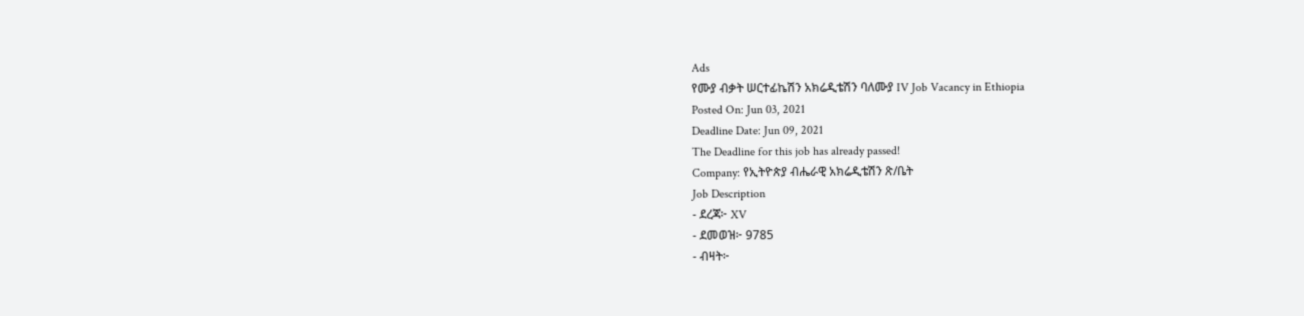Ads
የሙያ ብቃት ሠርተፊኬሽን አክሬዲቴሽን ባለሙያ IV Job Vacancy in Ethiopia
Posted On: Jun 03, 2021
Deadline Date: Jun 09, 2021
The Deadline for this job has already passed!
Company: የኢትዮጵያ ብሔራዊ አክሬዲቴሽን ጽ/ቤት
Job Description
- ደረጃ፦ XV
- ደመወዝ፦ 9785
- ብዛት፦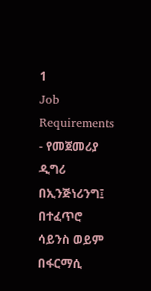1
Job Requirements
- የመጀመሪያ ዲግሪ በኢንጅነሪንግ፤ በተፈጥሮ ሳይንስ ወይም በፋርማሲ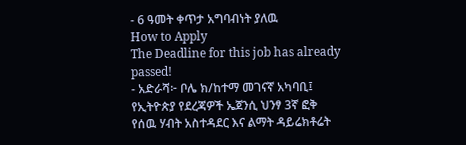- 6 ዓመት ቀጥታ አግባብነት ያለዉ
How to Apply
The Deadline for this job has already passed!
- አድራሻ፦ ቦሌ ክ/ከተማ መገናኛ አካባቢ፤ የኢትዮጵያ የደረጃዎች ኤጀንሲ ህንፃ 3ኛ ፎቅ የሰዉ ሃብት አስተዳደር እና ልማት ዳይሬክቶሬት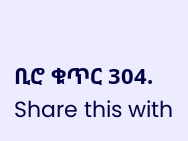ቢሮ ቁጥር 304.
Share this with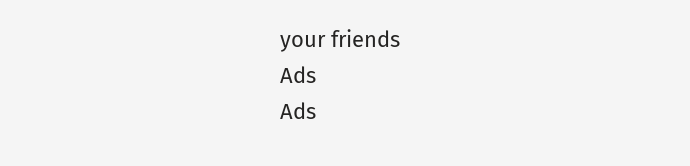your friends
Ads
Ads